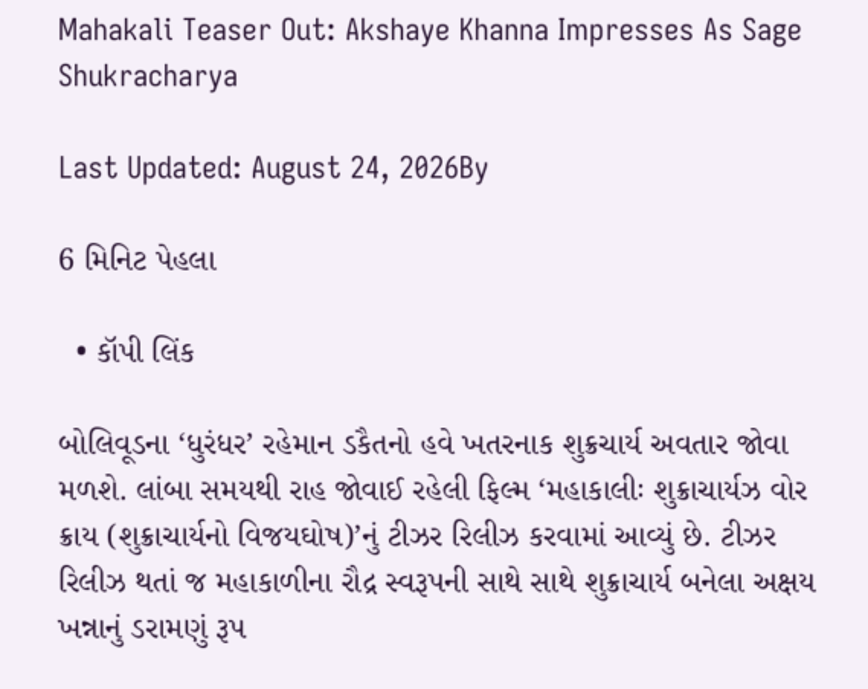Mahakali Teaser Out: Akshaye Khanna Impresses As Sage Shukracharya

Last Updated: August 24, 2026By

6 મિનિટ પેહલા

  • કૉપી લિંક

બોલિવૂડના ‘ધુરંધર’ રહેમાન ડકૈતનો હવે ખતરનાક શુક્રચાર્ય અવતાર જોવા મળશે. લાંબા સમયથી રાહ જોવાઈ રહેલી ફિલ્મ ‘મહાકાલીઃ શુક્રાચાર્યઝ વોર ક્રાય (શુક્રાચાર્યનો વિજયઘોષ)’નું ટીઝર રિલીઝ કરવામાં આવ્યું છે. ટીઝર રિલીઝ થતાં જ મહાકાળીના રૌદ્ર સ્વરૂપની સાથે સાથે શુક્રાચાર્ય બનેલા અક્ષય ખન્નાનું ડરામણું રૂપ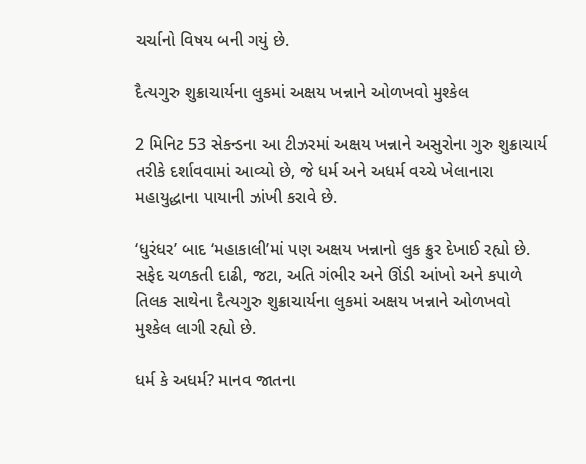ચર્ચાનો વિષય બની ગયું છે.

દૈત્યગુરુ શુક્રાચાર્યના લુકમાં અક્ષય ખન્નાને ઓળખવો મુશ્કેલ

2 મિનિટ 53 સેકન્ડના આ ટીઝરમાં અક્ષય ખન્નાને અસુરોના ગુરુ શુક્રાચાર્ય તરીકે દર્શાવવામાં આવ્યો છે, જે ધર્મ અને અધર્મ વચ્ચે ખેલાનારા મહાયુદ્ધાના પાયાની ઝાંખી કરાવે છે.

‘ધુરંધર’ બાદ ‘મહાકાલી’માં પણ અક્ષય ખન્નાનો લુક ક્રુર દેખાઈ રહ્યો છે. સફેદ ચળકતી દાઢી, જટા, અતિ ગંભીર અને ઊંડી આંખો અને કપાળે તિલક સાથેના દૈત્યગુરુ શુક્રાચાર્યના લુકમાં અક્ષય ખન્નાને ઓળખવો મુશ્કેલ લાગી રહ્યો છે.

ધર્મ કે અધર્મ? માનવ જાતના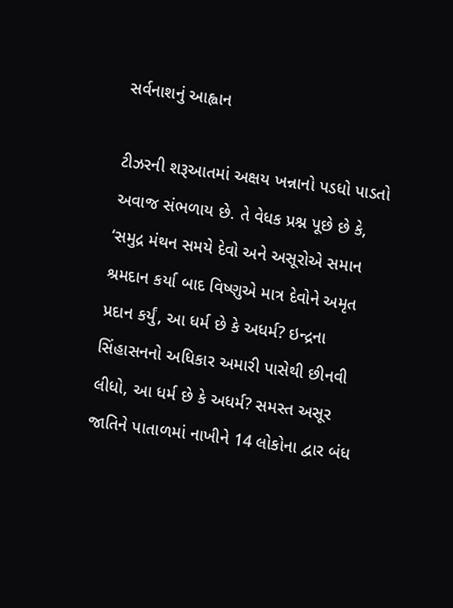સર્વનાશનું આહ્વાન

ટીઝરની શરૂઆતમાં અક્ષય ખન્નાનો પડધો પાડતો અવાજ સંભળાય છે. તે વેધક પ્રશ્ન પૂછે છે કે, ‘સમુદ્ર મંથન સમયે દેવો અને અસૂરોએ સમાન શ્રમદાન કર્યા બાદ વિષ્ણુએ માત્ર દેવોને અમૃત પ્રદાન કર્યું, આ ધર્મ છે કે અધર્મ? ઇન્દ્રના સિંહાસનનો અધિકાર અમારી પાસેથી છીનવી લીધો, આ ધર્મ છે કે અધર્મ? સમસ્ત અસૂર જાતિને પાતાળમાં નાખીને 14 લોકોના દ્વાર બંધ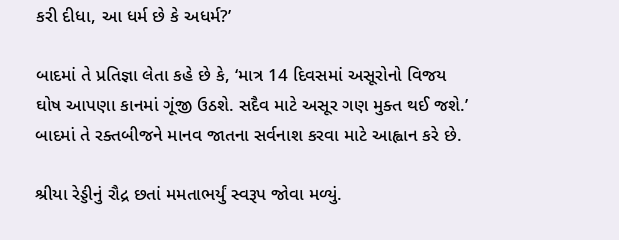કરી દીધા, આ ધર્મ છે કે અધર્મ?’

બાદમાં તે પ્રતિજ્ઞા લેતા કહે છે કે, ‘માત્ર 14 દિવસમાં અસૂરોનો વિજય ઘોષ આપણા કાનમાં ગૂંજી ઉઠશે. સદૈવ માટે અસૂર ગણ મુક્ત થઈ જશે.’ બાદમાં તે રક્તબીજને માનવ જાતના સર્વનાશ કરવા માટે આહ્વાન કરે છે.

શ્રીયા રેડ્ડીનું રૌદ્ર છતાં મમતાભર્યું સ્વરૂપ જોવા મળ્યું.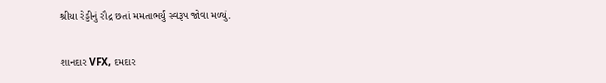શ્રીયા રેડ્ડીનું રૌદ્ર છતાં મમતાભર્યું સ્વરૂપ જોવા મળ્યું.

શાનદાર VFX, દમદાર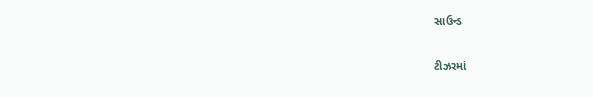સાઉન્ડ

ટીઝરમાં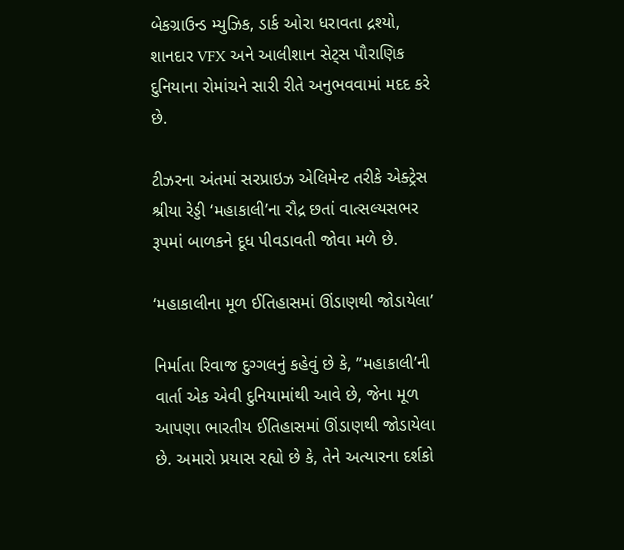બેકગ્રાઉન્ડ મ્યુઝિક, ડાર્ક ઓરા ધરાવતા દ્રશ્યો, શાનદાર VFX અને આલીશાન સેટ્સ પૌરાણિક દુનિયાના રોમાંચને સારી રીતે અનુભવવામાં મદદ કરે છે.

ટીઝરના અંતમાં સરપ્રાઇઝ એલિમેન્ટ તરીકે એક્ટ્રેસ શ્રીયા રેડ્ડી ‘મહાકાલી’ના રૌદ્ર છતાં વાત્સલ્યસભર રૂપમાં બાળકને દૂધ પીવડાવતી જોવા મળે છે.

‘મહાકાલીના મૂળ ઈતિહાસમાં ઊંડાણથી જોડાયેલા’

નિર્માતા રિવાજ દુગ્ગલનું કહેવું છે કે, ”મહાકાલી’ની વાર્તા એક એવી દુનિયામાંથી આવે છે, જેના મૂળ આપણા ભારતીય ઈતિહાસમાં ઊંડાણથી જોડાયેલા છે. અમારો પ્રયાસ રહ્યો છે કે, તેને અત્યારના દર્શકો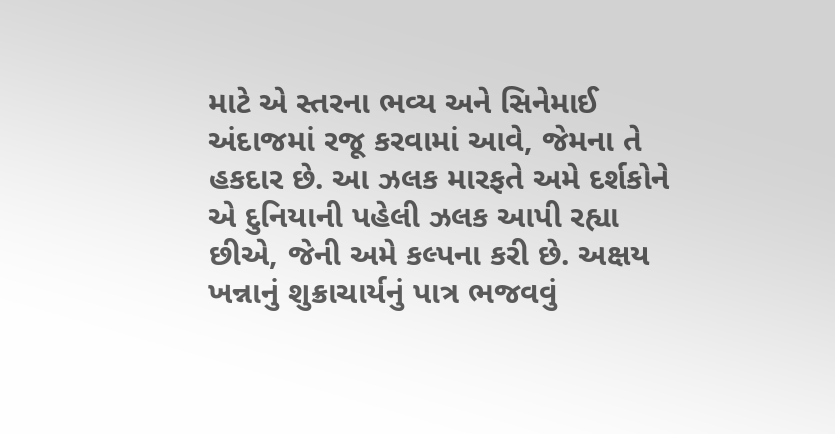માટે એ સ્તરના ભવ્ય અને સિનેમાઈ અંદાજમાં રજૂ કરવામાં આવે, જેમના તે હકદાર છે. આ ઝલક મારફતે અમે દર્શકોને એ દુનિયાની પહેલી ઝલક આપી રહ્યા છીએ, જેની અમે કલ્પના કરી છે. અક્ષય ખન્નાનું શુક્રાચાર્યનું પાત્ર ભજવવું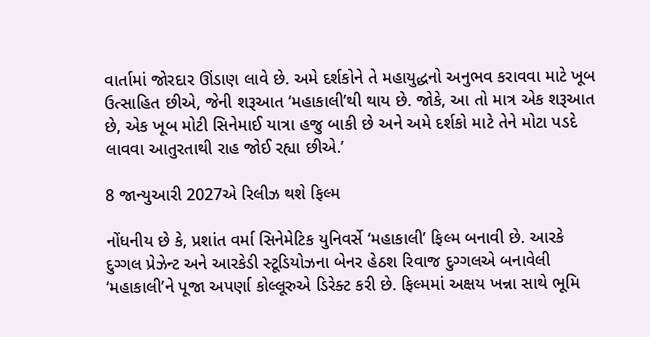વાર્તામાં જોરદાર ઊંડાણ લાવે છે. અમે દર્શકોને તે મહાયુદ્ધનો અનુભવ કરાવવા માટે ખૂબ ઉત્સાહિત છીએ, જેની શરૂઆત ‘મહાકાલી’થી થાય છે. જોકે, આ તો માત્ર એક શરૂઆત છે, એક ખૂબ મોટી સિનેમાઈ યાત્રા હજુ બાકી છે અને અમે દર્શકો માટે તેને મોટા પડદે લાવવા આતુરતાથી રાહ જોઈ રહ્યા છીએ.’

8 જાન્યુઆરી 2027એ રિલીઝ થશે ફિલ્મ

નોંધનીય છે કે, પ્રશાંત વર્મા સિનેમેટિક યુનિવર્સે ‘મહાકાલી’ ફિલ્મ બનાવી છે. આરકે દુગ્ગલ પ્રેઝેન્ટ અને આરકેડી સ્ટૂડિયોઝના બેનર હેઠશ રિવાજ દુગ્ગલએ બનાવેલી ‘મહાકાલી’ને પૂજા અપર્ણા કોલ્લૂરુએ ડિરેક્ટ કરી છે. ફિલ્મમાં અક્ષય ખન્ના સાથે ભૂમિ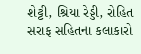શેટ્ટી, શ્રિયા રેડ્ડી, રોહિત સરાફ સહિતના કલાકારો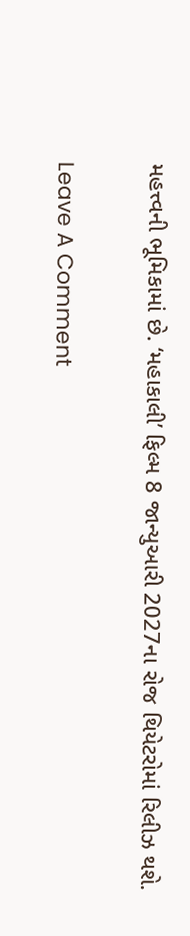મહત્ત્વની ભૂમિકામાં છે. ‘મહાકાલી’ ફિલ્મ 8 જાન્યુઆરી 2027ના રોજ થિયેટરોમાં રિલીઝ થશે.

Leave A Comment